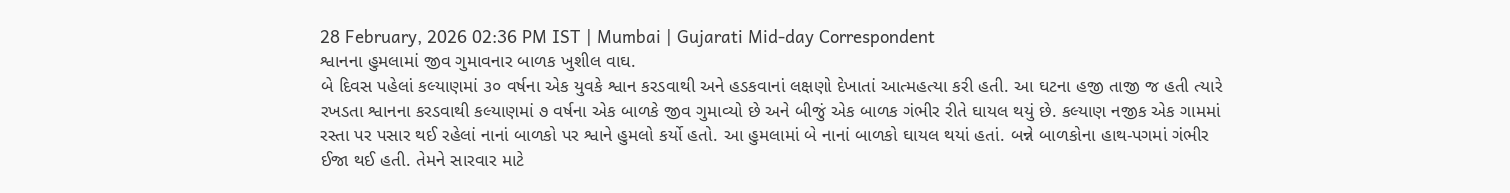28 February, 2026 02:36 PM IST | Mumbai | Gujarati Mid-day Correspondent
શ્વાનના હુમલામાં જીવ ગુમાવનાર બાળક ખુશીલ વાઘ.
બે દિવસ પહેલાં કલ્યાણમાં ૩૦ વર્ષના એક યુવકે શ્વાન કરડવાથી અને હડકવાનાં લક્ષણો દેખાતાં આત્મહત્યા કરી હતી. આ ઘટના હજી તાજી જ હતી ત્યારે રખડતા શ્વાનના કરડવાથી કલ્યાણમાં ૭ વર્ષના એક બાળકે જીવ ગુમાવ્યો છે અને બીજું એક બાળક ગંભીર રીતે ઘાયલ થયું છે. કલ્યાણ નજીક એક ગામમાં રસ્તા પર પસાર થઈ રહેલાં નાનાં બાળકો પર શ્વાને હુમલો કર્યો હતો. આ હુમલામાં બે નાનાં બાળકો ઘાયલ થયાં હતાં. બન્ને બાળકોના હાથ-પગમાં ગંભીર ઈજા થઈ હતી. તેમને સારવાર માટે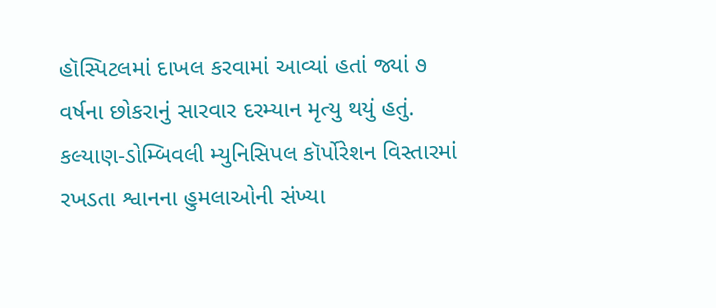હૉસ્પિટલમાં દાખલ કરવામાં આવ્યાં હતાં જ્યાં ૭ વર્ષના છોકરાનું સારવાર દરમ્યાન મૃત્યુ થયું હતું. કલ્યાણ-ડોમ્બિવલી મ્યુનિસિપલ કૉર્પોરેશન વિસ્તારમાં રખડતા શ્વાનના હુમલાઓની સંખ્યા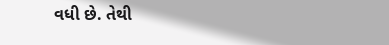વધી છે. તેથી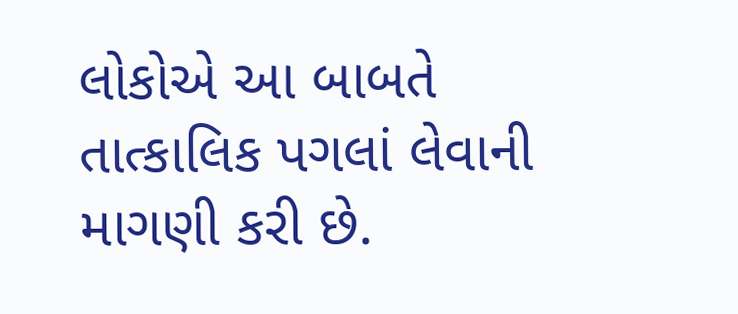લોકોએ આ બાબતે તાત્કાલિક પગલાં લેવાની માગણી કરી છે.